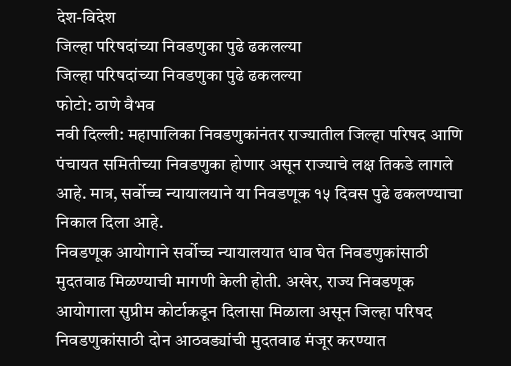देश-विदेश
जिल्हा परिषदांच्या निवडणुका पुढे ढकलल्या
जिल्हा परिषदांच्या निवडणुका पुढे ढकलल्या
फोटो: ठाणे वैभव
नवी दिल्ली: महापालिका निवडणुकांनंतर राज्यातील जिल्हा परिषद आणि पंचायत समितीच्या निवडणुका होणार असून राज्याचे लक्ष तिकडे लागले आहे. मात्र, सर्वोच्च न्यायालयाने या निवडणूक १५ दिवस पुढे ढकलण्याचा निकाल दिला आहे.
निवडणूक आयोगाने सर्वोच्च न्यायालयात धाव घेत निवडणुकांसाठी मुदतवाढ मिळण्याची मागणी केली होती. अखेर, राज्य निवडणूक आयोगाला सुप्रीम कोर्टाकडून दिलासा मिळाला असून जिल्हा परिषद निवडणुकांसाठी दोन आठवड्यांची मुदतवाढ मंजूर करण्यात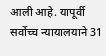आली आहे. यापूर्वी सर्वोच्च न्यायालयाने 31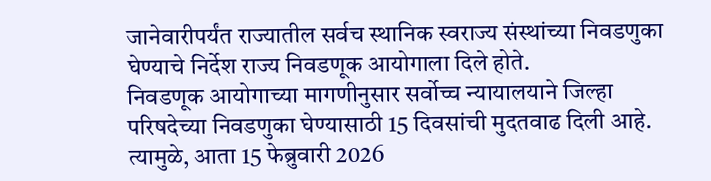जानेवारीपर्यंत राज्यातील सर्वच स्थानिक स्वराज्य संस्थांच्या निवडणुका घेण्याचे निर्देश राज्य निवडणूक आयोगाला दिले होते.
निवडणूक आयोगाच्या मागणीनुसार सर्वोच्च न्यायालयाने जिल्हा परिषदेच्या निवडणुका घेण्यासाठी 15 दिवसांची मुदतवाढ दिली आहे. त्यामुळे, आता 15 फेब्रुवारी 2026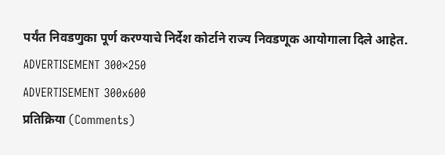पर्यंत निवडणुका पूर्ण करण्याचे निर्देश कोर्टाने राज्य निवडणूक आयोगाला दिले आहेत.
ADVERTISEMENT 300×250
ADVERTISEMENT 300x600
प्रतिक्रिया (Comments)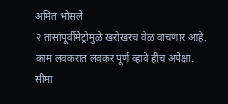अमित भोसले
२ तासांपूर्वीमेट्रोमुळे खरोखरच वेळ वाचणार आहे. काम लवकरात लवकर पूर्ण व्हावे हीच अपेक्षा.
सीमा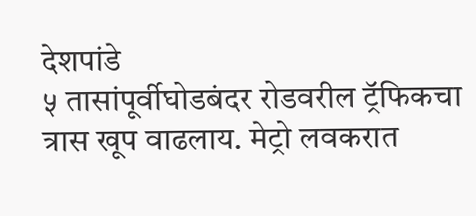देशपांडे
५ तासांपूर्वीघोडबंदर रोडवरील ट्रॅफिकचा त्रास खूप वाढलाय. मेट्रो लवकरात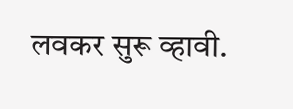लवकर सुरू व्हावी.